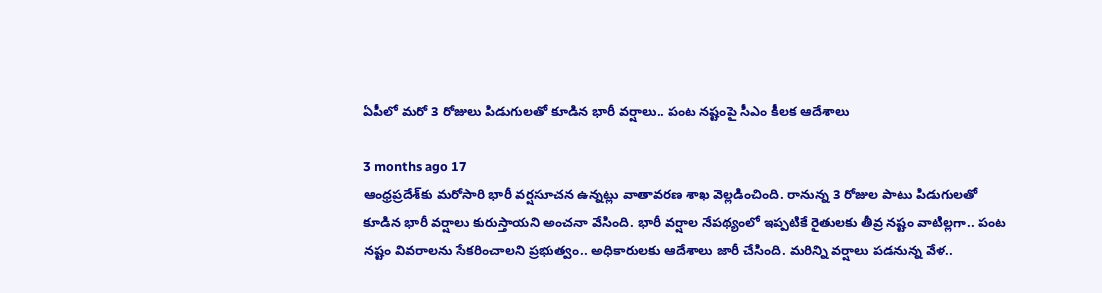ఏపీలో మరో 3 రోజులు పిడుగులతో కూడిన భారీ వర్షాలు.. పంట నష్టంపై సీఎం కీలక ఆదేశాలు

3 months ago 17
ఆంధ్రప్రదేశ్‌కు మరోసారి భారీ వర్షసూచన ఉన్నట్లు వాతావరణ శాఖ వెల్లడించింది. రానున్న 3 రోజుల పాటు పిడుగులతో కూడిన భారీ వర్షాలు కురుస్తాయని అంచనా వేసింది. భారీ వర్షాల నేపథ్యంలో ఇప్పటికే రైతులకు తీవ్ర నష్టం వాటిల్లగా.. పంట నష్టం వివరాలను సేకరించాలని ప్రభుత్వం.. అధికారులకు ఆదేశాలు జారీ చేసింది. మరిన్ని వర్షాలు పడనున్న వేళ..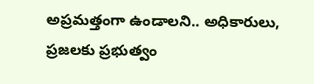అప్రమత్తంగా ఉండాలని.. అధికారులు, ప్రజలకు ప్రభుత్వం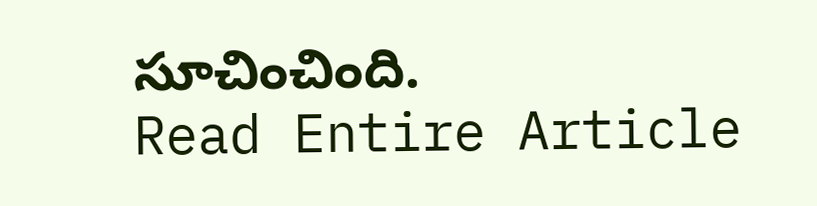సూచించింది.
Read Entire Article